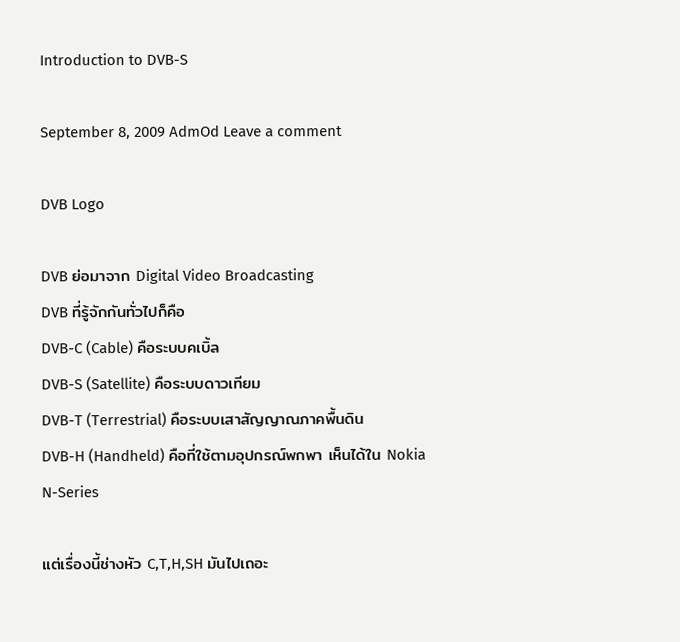Introduction to DVB-S

September 8, 2009 AdmOd Leave a comment

DVB Logo

DVB ย่อมาจาก Digital Video Broadcasting
DVB ที่รู้จักกันทั่วไปก็คือ
DVB-C (Cable) คือระบบคเบิ้ล
DVB-S (Satellite) คือระบบดาวเทียม
DVB-T (Terrestrial) คือระบบเสาสัญญาณภาคพื้นดิน
DVB-H (Handheld) คือที่ใช้ตามอุปกรณ์พกพา เห็นได้ใน Nokia N-Series

แต่เรื่องนี้ช่างหัว C,T,H,SH มันไปเถอะ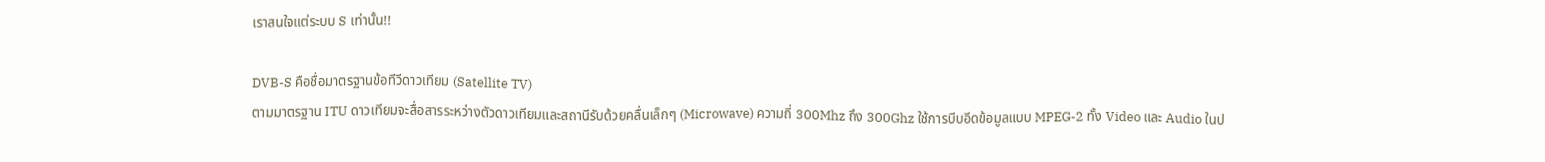เราสนใจแต่ระบบ S เท่านั้น!!

DVB-S คือชื่อมาตรฐานข้อทีวีดาวเทียม (Satellite TV)
ตามมาตรฐาน ITU ดาวเทียมจะสื่อสารระหว่างตัวดาวเทียมและสถานีรับด้วยคลื่นเล็กๆ (Microwave) ความถี่ 300Mhz ถึง 300Ghz ใช้การบีบอีดข้อมูลแบบ MPEG-2 ทั้ง Video และ Audio ในป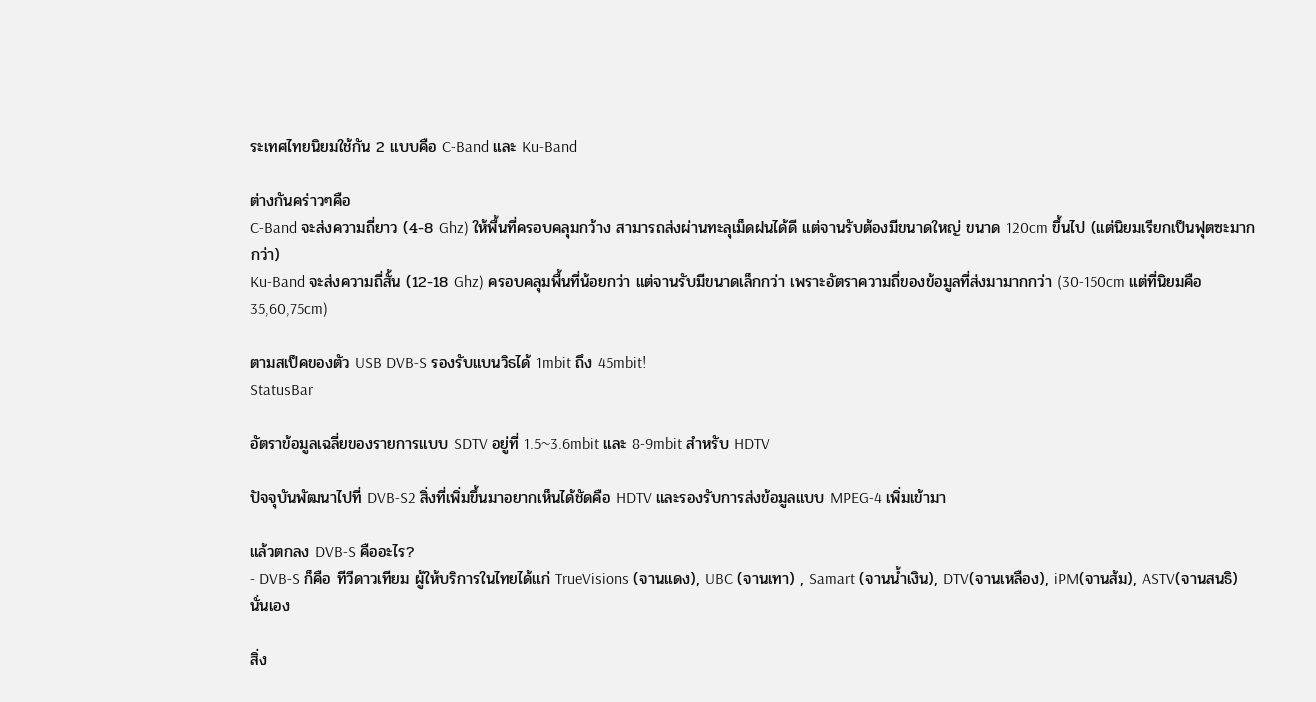ระเทศไทยนิยมใช้กัน 2 แบบคือ C-Band และ Ku-Band

ต่างกันคร่าวๆคือ
C-Band จะส่งความถี่ยาว (4-8 Ghz) ให้พื้นที่ครอบคลุมกว้าง สามารถส่งผ่านทะลุเม็ดฝนได้ดี แต่จานรับต้องมีขนาดใหญ่ ขนาด 120cm ขึ้นไป (แต่นิยมเรียกเป็นฟุตซะมากกว่า)
Ku-Band จะส่งความถี่สั้น (12-18 Ghz) ครอบคลุมพื้นที่น้อยกว่า แต่จานรับมีขนาดเล็กกว่า เพราะอัตราความถี่ของข้อมูลที่ส่งมามากกว่า (30-150cm แต่ที่นิยมคือ 35,60,75cm)

ตามสเป็คของตัว USB DVB-S รองรับแบนวิธได้ 1mbit ถึง 45mbit!
StatusBar

อัตราข้อมูลเฉลี่ยของรายการแบบ SDTV อยู่ที่ 1.5~3.6mbit และ 8-9mbit สำหรับ HDTV

ปัจจุบันพัฒนาไปที่ DVB-S2 สิ่งที่เพิ่มขึ้นมาอยากเห็นได้ชัดคือ HDTV และรองรับการส่งข้อมูลแบบ MPEG-4 เพิ่มเข้ามา

แล้วตกลง DVB-S คืออะไร?
- DVB-S ก็คือ ทีวีดาวเทียม ผู้ให้บริการในไทยได้แก่ TrueVisions (จานแดง), UBC (จานเทา) , Samart (จานน้ำเงิน), DTV(จานเหลือง), iPM(จานส้ม), ASTV(จานสนธิ) นั่นเอง

สิ่ง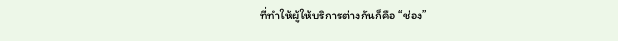ที่ทำให้ผู้ให้บริการต่างกันก็คือ “ช่อง”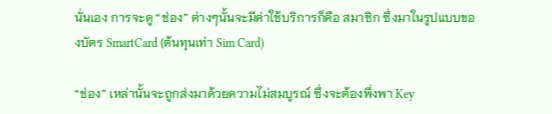นั่นเอง การจะดู “ช่อง” ต่างๆนั้นจะมีค่าใช้บริการก็คือ สมาชิก ซึ่งมาในรูปแบบของบัตร SmartCard (ต้นทุนเท่า Sim Card)

“ช่อง” เหล่านั้นจะถูกส่งมาด้วยความไม่สมบูรณ์ ซึ่งจะต้องพึ่งพา Key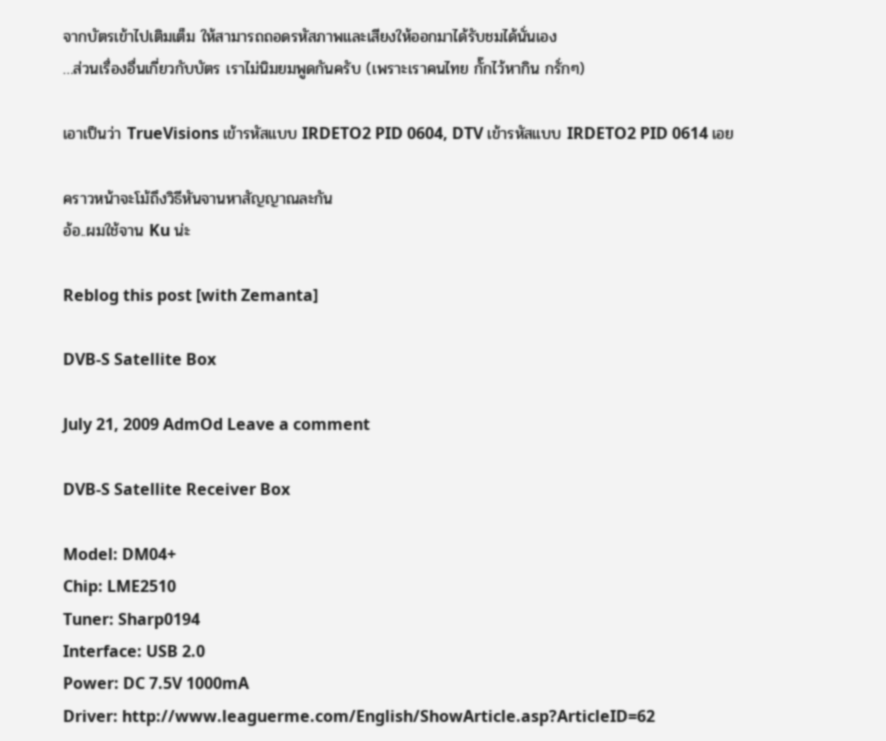จากบัตรเข้าไปเติมเต็ม ให้สามารถถอดรหัสภาพและเสียงให้ออกมาได้รับชมได้นั่นเอง
…ส่วนเรื่องอื่นเกี่ยวกับบัตร เราไม่นิมยมพูดกันครับ (เพราะเราคนไทย กั๊กไว้หากิน กรั่กๆ)

เอาเป็นว่า TrueVisions เข้ารหัสแบบ IRDETO2 PID 0604, DTV เข้ารหัสแบบ IRDETO2 PID 0614 เอย

คราวหน้าจะโม้ถึงวิธีหันจานหาสัญญาณละกัน
อ้อ..ผมใช้จาน Ku น่ะ

Reblog this post [with Zemanta]

DVB-S Satellite Box

July 21, 2009 AdmOd Leave a comment

DVB-S Satellite Receiver Box

Model: DM04+
Chip: LME2510
Tuner: Sharp0194
Interface: USB 2.0
Power: DC 7.5V 1000mA
Driver: http://www.leaguerme.com/English/ShowArticle.asp?ArticleID=62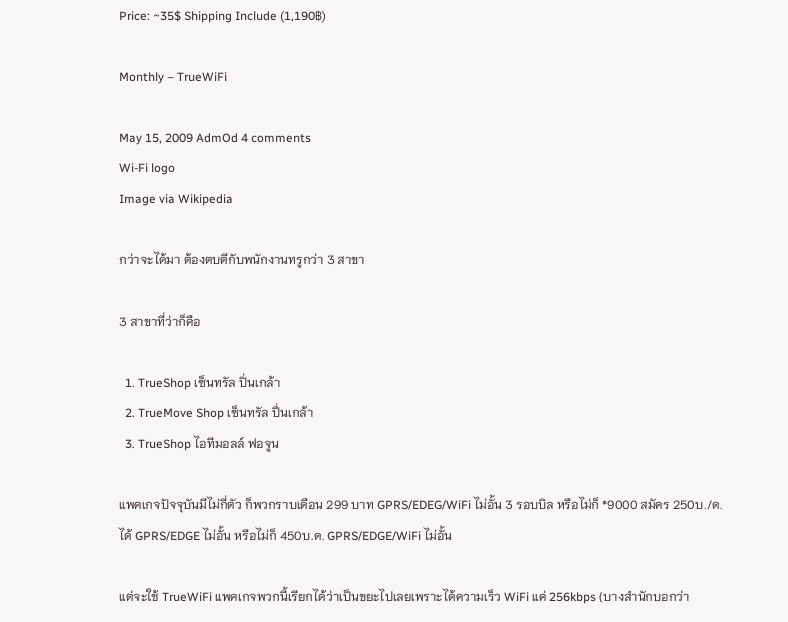Price: ~35$ Shipping Include (1,190฿)

Monthly – TrueWiFi

May 15, 2009 AdmOd 4 comments
Wi-Fi logo
Image via Wikipedia

กว่าจะได้มา ต้องตบตีกับพนักงานทรูกว่า 3 สาขา

3 สาขาที่ว่าก็คือ

  1. TrueShop เซ็นทรัล ปิ่นเกล้า
  2. TrueMove Shop เซ็นทรัล ปื่นเกล้า
  3. TrueShop ไอทีมอลล์ ฟอจูน

แพคเกจปัจจุบันมีไม่กี่ตัว ก็พวกราบเดือน 299 บาท GPRS/EDEG/WiFi ไม่อั้น 3 รอบบิล หรือไม่ก็ *9000 สมัคร 250บ./ด. ได้ GPRS/EDGE ไม่อั้น หรือไม่ก็ 450บ.ด. GPRS/EDGE/WiFi ไม่อั้น

แต่จะใช้ TrueWiFi แพคเกจพวกนี้เรียกได้ว่าเป็นขยะไปเลยเพราะได้ความเร็ว WiFi แค่ 256kbps (บางสำนักบอกว่า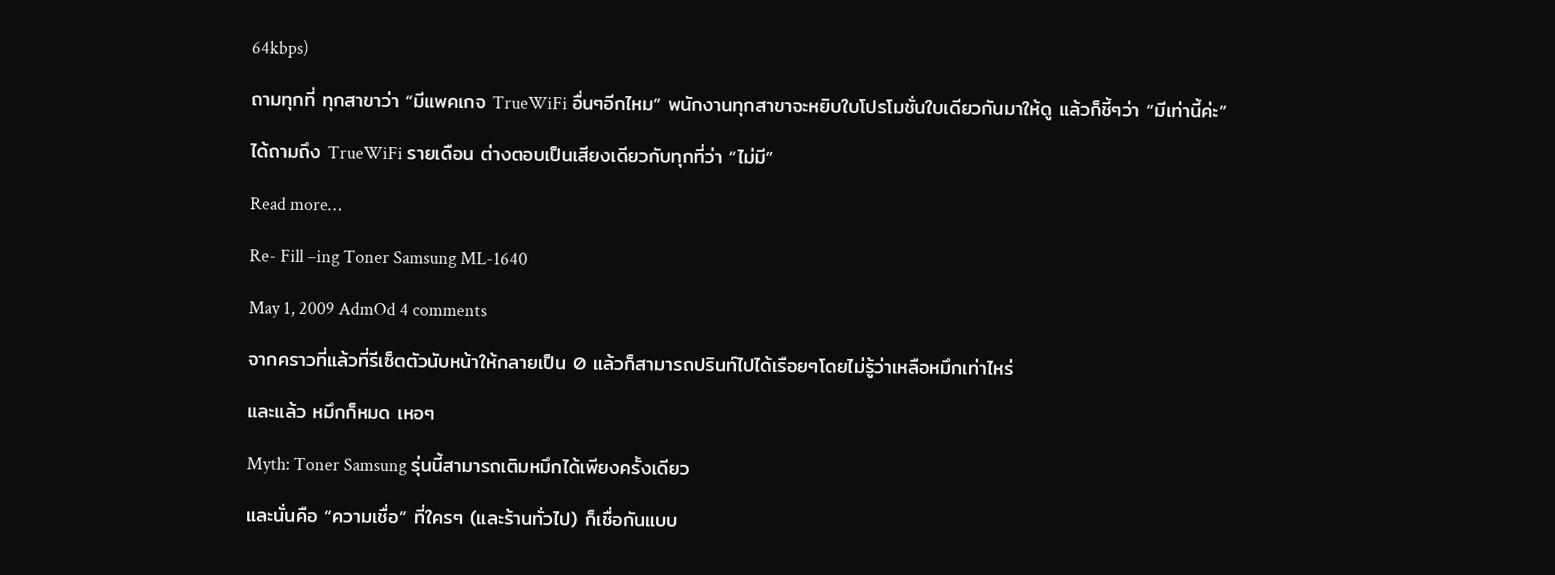64kbps)

ถามทุกที่ ทุกสาขาว่า “มีแพคเกจ TrueWiFi อื่นๆอีกไหม” พนักงานทุกสาขาจะหยิบใบโปรโมชั่นใบเดียวกันมาให้ดู แล้วก็ชี้ๆว่า “มีเท่านี้ค่ะ”

ได้ถามถึง TrueWiFi รายเดือน ต่างตอบเป็นเสียงเดียวกับทุกที่ว่า “ไม่มี”

Read more…

Re- Fill –ing Toner Samsung ML-1640

May 1, 2009 AdmOd 4 comments

จากคราวที่แล้วที่รีเซ็ตตัวนับหน้าให้กลายเป็น 0 แล้วก็สามารถปรินท์ไปได้เรือยๆโดยไม่รู้ว่าเหลือหมึกเท่าไหร่

และแล้ว หมึกก็หมด เหอๆ

Myth: Toner Samsung รุ่นนี้สามารถเติมหมึกได้เพียงครั้งเดียว

และนั่นคือ “ความเชื่อ” ที่ใครๆ (และร้านทั่วไป) ก็เชื่อกันแบบ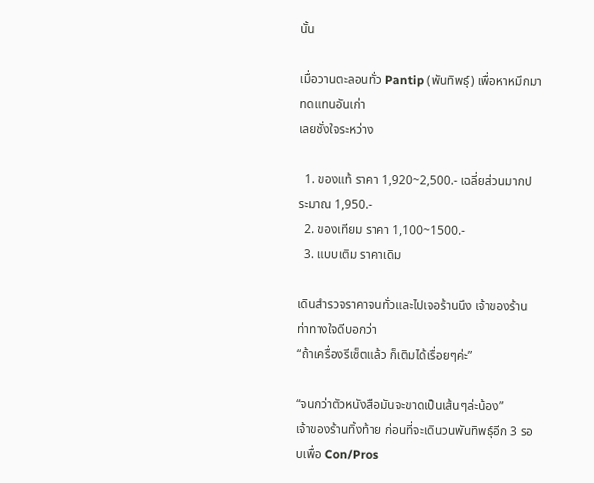นั้น

เมื่อวานตะลอนทั่ว Pantip (พันทิพธุ์) เพื่อหาหมึกมาทดแทนอันเก่า
เลยชั่งใจระหว่าง

  1. ของแท้ ราคา 1,920~2,500.- เฉลี่ยส่วนมากประมาณ 1,950.-
  2. ของเทียม ราคา 1,100~1500.-
  3. แบบเติม ราคาเดิม

เดินสำรวจราคาจนทั่วและไปเจอร้านนึง เจ้าของร้านท่าทางใจดีบอกว่า
“ถ้าเครื่องรีเซ็ตแล้ว ก็เติมได้เรื่อยๆค่ะ”

“จนกว่าตัวหนังสือมันจะขาดเป็นเส้นๆล่ะน้อง”
เจ้าของร้านทิ้งท้าย ก่อนที่จะเดินวนพันทิพธุ์อีก 3 รอบเพื่อ Con/Pros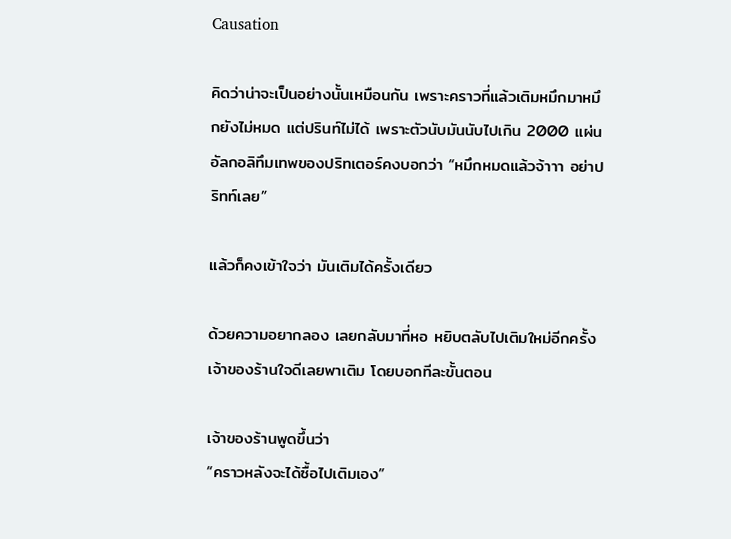Causation

คิดว่าน่าจะเป็นอย่างนั้นเหมือนกัน เพราะคราวที่แล้วเติมหมึกมาหมึกยังไม่หมด แต่ปรินท์ไม่ได้ เพราะตัวนับมันนับไปเกิน 2000 แผ่น
อัลกอลิทึมเทพของปริทเตอร์คงบอกว่า “หมึกหมดแล้วจ้าาา อย่าปริทท์เลย”

แล้วก็คงเข้าใจว่า มันเติมได้ครั้งเดียว

ด้วยความอยากลอง เลยกลับมาที่หอ หยิบตลับไปเติมใหม่อีกครั้ง
เจ้าของร้านใจดีเลยพาเติม โดยบอกทีละขั้นตอน

เจ้าของร้านพูดขึ้นว่า
“คราวหลังจะได้ซื้อไปเติมเอง”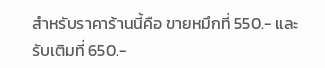สำหรับราคาร้านนี้คือ ขายหมึกที่ 550.- และรับเติมที่ 650.-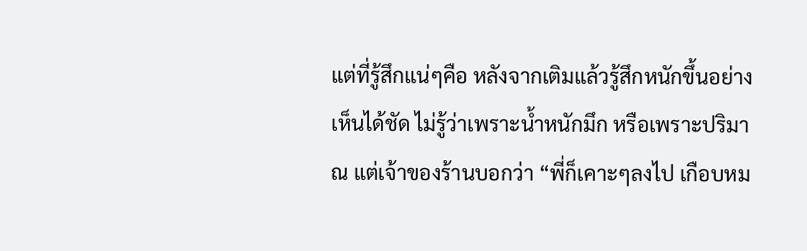แต่ที่รู้สึกแน่ๆคือ หลังจากเติมแล้วรู้สึกหนักขึ้นอย่างเห็นได้ชัด ไม่รู้ว่าเพราะน้ำหนักมึก หรือเพราะปริมาณ แต่เจ้าของร้านบอกว่า “พี่ก็เคาะๆลงไป เกือบหม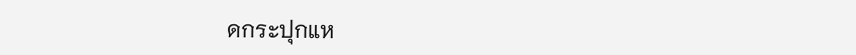ดกระปุกแห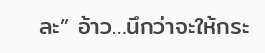ละ” อ้าว…นึกว่าจะให้กระ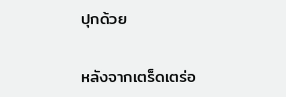ปุกด้วย

หลังจากเตร็ดเตร่อ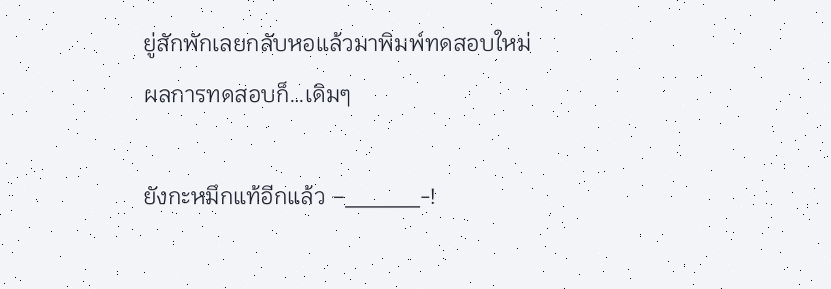ยู่สักพักเลยกลับหอแล้วมาพิมพ์ทดสอบใหม่
ผลการทดสอบก็…เดิมๆ

ยังกะหมึกแท้อีกแล้ว –_____-!